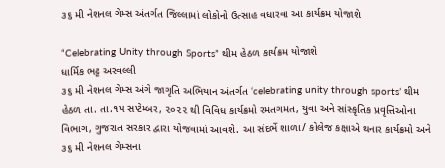૩૬ મી નેશનલ ગેમ્સ અંતર્ગત જિલ્લામાં લોકોનો ઉત્સાહ વધારવા આ કાર્યક્રમ યોજાશે

“Celebrating Unity through Sports” થીમ હેઠળ કાર્યક્રમ યોજાશે
ધાર્મિક ભટ્ટ અરવલ્લી
૩૬ મી નેશનલ ગેમ્સ અંગે જાગૃતિ અભિયાન અંતર્ગત ‘celebrating unity through sports’ થીમ હેઠળ તા. તા.૧૫ સપ્ટેમ્બર, ૨૦૨૨ થી વિવિધ કાર્યક્રમો રમતગમત, યુવા અને સાંસ્કૃતિક પ્રવૃત્તિઓના વિભાગ, ગુજરાત સરકાર દ્વારા યોજવામાં આવશે. આ સંદર્ભે શાળા/ કોલેજ કક્ષાએ થનાર કાર્યક્રમો અને ૩૬ મી નેશનલ ગેમ્સના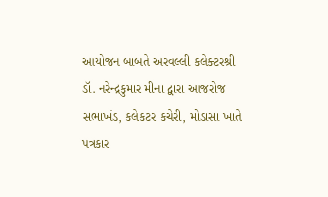આયોજન બાબતે અરવલ્લી કલેક્ટરશ્રી ડૉ. નરેન્દ્રકુમાર મીના દ્વારા આજરોજ સભાખંડ, કલેકટર કચેરી, મોડાસા ખાતે પત્રકાર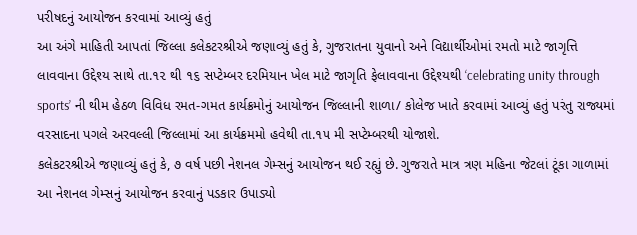પરીષદનું આયોજન કરવામાં આવ્યું હતું
આ અંગે માહિતી આપતાં જિલ્લા કલેકટરશ્રીએ જણાવ્યું હતું કે, ગુજરાતના યુવાનો અને વિદ્યાર્થીઓમાં રમતો માટે જાગૃત્તિ લાવવાના ઉદ્દેશ્ય સાથે તા.૧૨ થી ૧૬ સપ્ટેમ્બર દરમિયાન ખેલ માટે જાગૃતિ ફેલાવવાના ઉદ્દેશ્યથી ‘celebrating unity through sports’ ની થીમ હેઠળ વિવિધ રમત-ગમત કાર્યક્રમોનું આયોજન જિલ્લાની શાળા/ કોલેજ ખાતે કરવામાં આવ્યું હતું પરંતુ રાજ્યમાં વરસાદના પગલે અરવલ્લી જિલ્લામાં આ કાર્યક્રમમો હવેથી તા.૧૫ મી સપ્ટેમ્બરથી યોજાશે.
કલેકટરશ્રીએ જણાવ્યું હતું કે, ૭ વર્ષ પછી નેશનલ ગેમ્સનું આયોજન થઈ રહ્યું છે. ગુજરાતે માત્ર ત્રણ મહિના જેટલાં ટૂંકા ગાળામાં આ નેશનલ ગેમ્સનું આયોજન કરવાનું પડકાર ઉપાડ્યો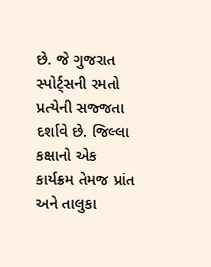છે. જે ગુજરાત સ્પોર્ટ્સની રમતો પ્રત્યેની સજ્જતા દર્શાવે છે. જિલ્લા કક્ષાનો એક કાર્યક્રમ તેમજ પ્રાંત અને તાલુકા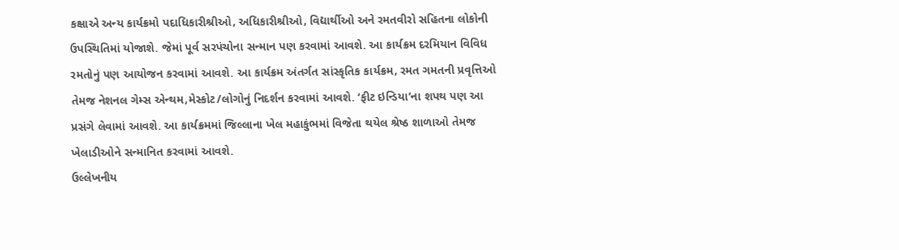કક્ષાએ અન્ય કાર્યક્રમો પદાધિકારીશ્રીઓ, અધિકારીશ્રીઓ, વિદ્યાર્થીઓ અને રમતવીરો સહિતના લોકોની ઉપસ્થિતિમાં યોજાશે. જેમાં પૂર્વ સરપંચોના સન્માન પણ કરવામાં આવશે. આ કાર્યક્રમ દરમિયાન વિવિધ રમતોનું પણ આયોજન કરવામાં આવશે. આ કાર્યક્રમ અંતર્ગત સાંસ્કૃતિક કાર્યક્રમ, રમત ગમતની પ્રવૃત્તિઓ તેમજ નેશનલ ગેમ્સ એન્થમ,મેસ્કોટ/લોગોનું નિદર્શન કરવામાં આવશે. ‘ફીટ ઇન્ડિયા’ના શપથ પણ આ પ્રસંગે લેવામાં આવશે. આ કાર્યક્રમમાં જિલ્લાના ખેલ મહાકુંભમાં વિજેતા થયેલ શ્રેષ્ઠ શાળાઓ તેમજ ખેલાડીઓને સન્માનિત કરવામાં આવશે.
ઉલ્લેખનીય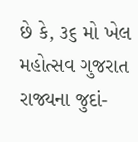છે કે, ૩૬ મો ખેલ મહોત્સવ ગુજરાત રાજ્યના જુદાં-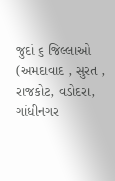જુદાં ૬ જિલ્લાઓ (અમદાવાદ , સુરત , રાજકોટ, વડોદરા, ગાંધીનગર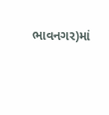ભાવનગર)માં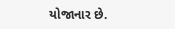યોજાનાર છે.